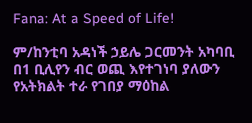Fana: At a Speed of Life!

ም/ከንቲባ አዳነች ኃይሌ ጋርመንት አካባቢ በ1 ቢሊየን ብር ወጪ እየተገነባ ያለውን የአትክልት ተራ የገበያ ማዕከል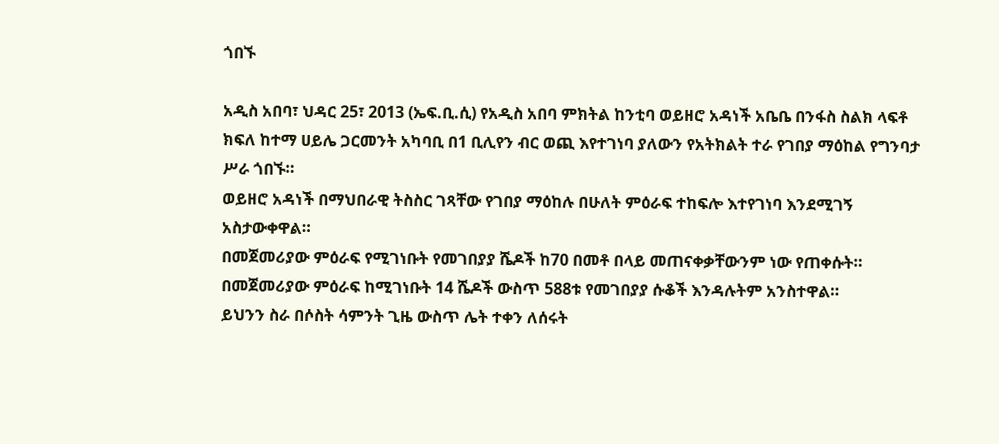ጎበኙ

አዲስ አበባ፣ ህዳር 25፣ 2013 (ኤፍ.ቢ.ሲ) የአዲስ አበባ ምክትል ከንቲባ ወይዘሮ አዳነች አቤቤ በንፋስ ስልክ ላፍቶ ክፍለ ከተማ ሀይሌ ጋርመንት አካባቢ በ1 ቢሊየን ብር ወጪ እየተገነባ ያለውን የአትክልት ተራ የገበያ ማዕከል የግንባታ ሥራ ጎበኙ።
ወይዘሮ አዳነች በማህበራዊ ትስስር ገጻቸው የገበያ ማዕከሉ በሁለት ምዕራፍ ተከፍሎ እተየገነባ እንደሚገኝ አስታውቀዋል።
በመጀመሪያው ምዕራፍ የሚገነቡት የመገበያያ ሼዶች ከ70 በመቶ በላይ መጠናቀቃቸውንም ነው የጠቀሱት።
በመጀመሪያው ምዕራፍ ከሚገነቡት 14 ሼዶች ውስጥ 588ቱ የመገበያያ ሱቆች እንዳሉትም አንስተዋል።
ይህንን ስራ በሶስት ሳምንት ጊዜ ውስጥ ሌት ተቀን ለሰሩት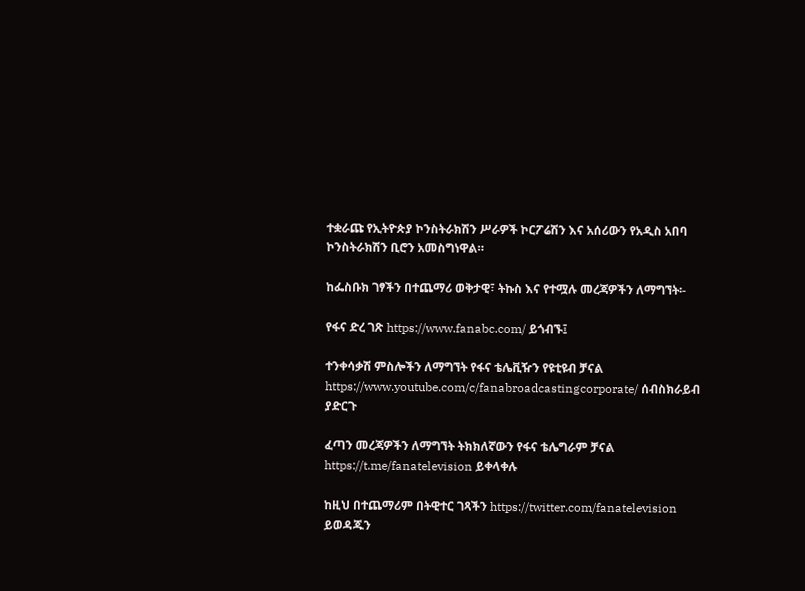ተቋራጩ የኢትዮጵያ ኮንስትራክሽን ሥራዎች ኮርፖሬሽን እና አሰሪውን የአዲስ አበባ ኮንስትራክሽን ቢሮን አመስግነዋል።

ከፌስቡክ ገፃችን በተጨማሪ ወቅታዊ፣ ትኩስ እና የተሟሉ መረጃዎችን ለማግኘት፡-

የፋና ድረ ገጽ https://www.fanabc.com/ ይጎብኙ፤

ተንቀሳቃሽ ምስሎችን ለማግኘት የፋና ቴሌቪዥን የዩቲዩብ ቻናል https://www.youtube.com/c/fanabroadcastingcorporate/ ሰብስክራይብ ያድርጉ

ፈጣን መረጃዎችን ለማግኘት ትክክለኛውን የፋና ቴሌግራም ቻናል https://t.me/fanatelevision ይቀላቀሉ

ከዚህ በተጨማሪም በትዊተር ገጻችን https://twitter.com/fanatelevision ይወዳጁን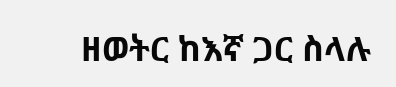ዘወትር ከእኛ ጋር ስላሉ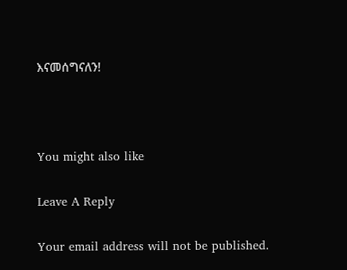እናመሰግናለን!



You might also like

Leave A Reply

Your email address will not be published.